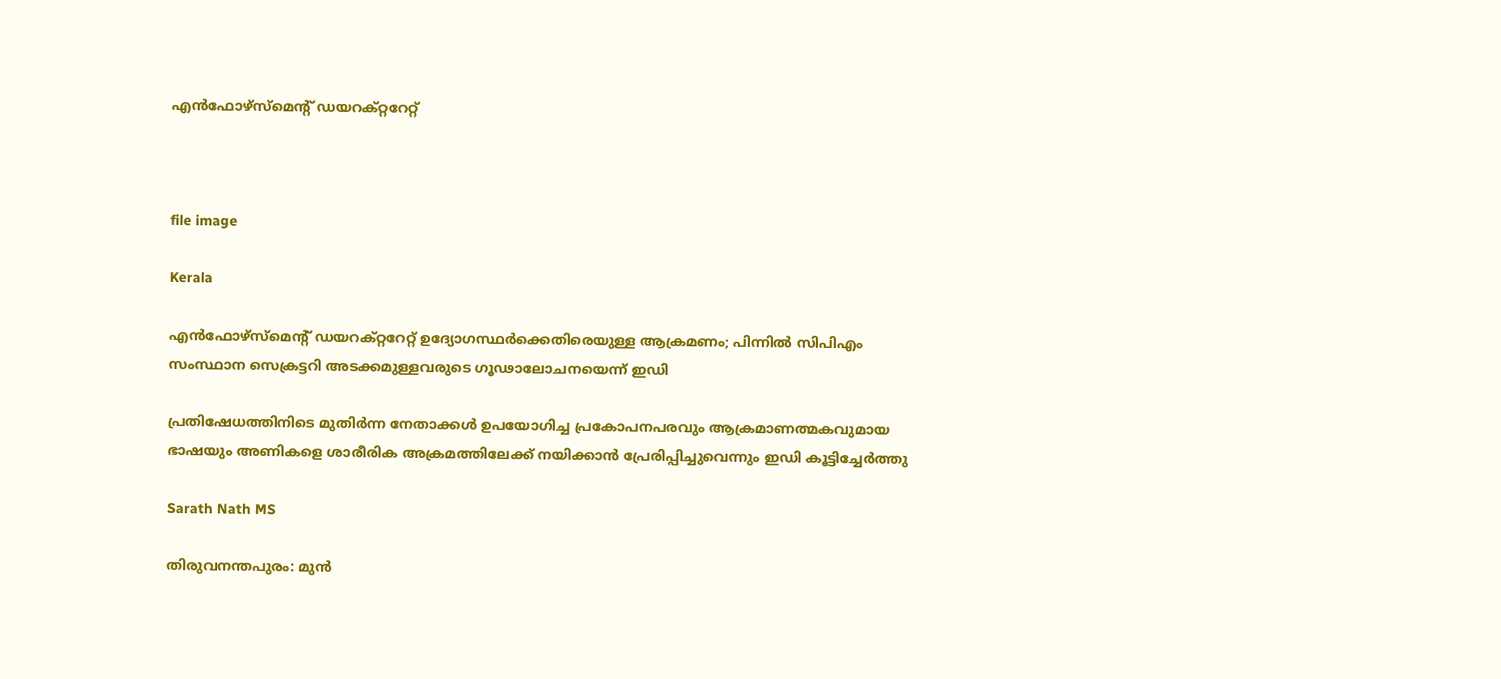എൻഫോഴ്സ്മെന്‍റ് ഡയറക്റ്ററേറ്റ്



file image

Kerala

എന്‍ഫോഴ്‌സ്‌മെന്റ് ഡയറക്റ്ററേറ്റ് ഉദ്യോഗസ്ഥര്‍ക്കെതിരെയുള്ള ആക്രമണം; പിന്നില്‍ സിപിഎം സംസ്ഥാന സെക്രട്ടറി അടക്കമുള്ളവരുടെ ഗൂഢാലോചനയെന്ന് ഇഡി

പ്രതിഷേധത്തിനിടെ മുതിര്‍ന്ന നേതാക്കള്‍ ഉപയോഗിച്ച പ്രകോപനപരവും ആക്രമാണത്മകവുമായ ഭാഷയും അണികളെ ശാരീരിക അക്രമത്തിലേക്ക് നയിക്കാന്‍ പ്രേരിപ്പിച്ചുവെന്നും ഇഡി കൂട്ടിച്ചേര്‍ത്തു

Sarath Nath MS

തിരുവനന്തപുരം: മുന്‍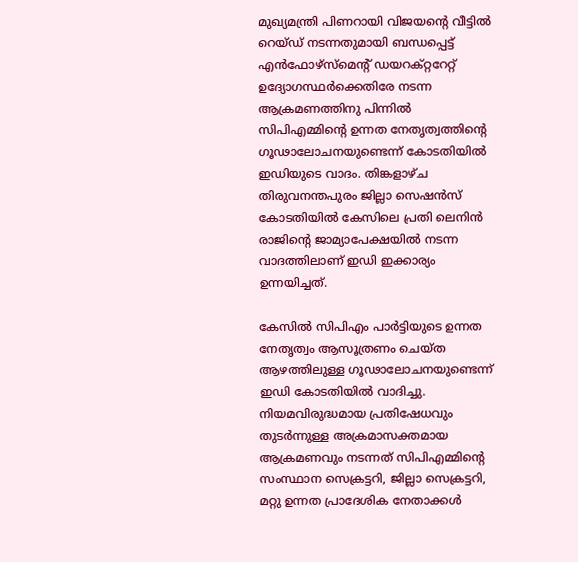മുഖ്യമന്ത്രി പിണറായി വിജയന്റെ വീട്ടില്‍ റെയ്ഡ് നടന്നതുമായി ബന്ധപ്പെട്ട് എന്‍ഫോഴ്‌സ്‌മെന്റ് ഡയറക്റ്ററേറ്റ് ഉദ്യോഗസ്ഥര്‍ക്കെതിരേ നടന്ന ആക്രമണത്തിനു പിന്നില്‍ സിപിഎമ്മിന്റെ ഉന്നത നേതൃത്വത്തിന്റെ ഗൂഢാലോചനയുണ്ടെന്ന് കോടതിയില്‍ ഇഡിയുടെ വാദം. തിങ്കളാഴ്ച തിരുവനന്തപുരം ജില്ലാ സെഷന്‍സ് കോടതിയില്‍ കേസിലെ പ്രതി ലെനിന്‍ രാജിന്റെ ജാമ്യാപേക്ഷയില്‍ നടന്ന വാദത്തിലാണ്‌ ഇഡി ഇക്കാര്യം ഉന്നയിച്ചത്.

കേസില്‍ സിപിഎം പാര്‍ട്ടിയുടെ ഉന്നത നേതൃത്വം ആസൂത്രണം ചെയ്ത ആഴത്തിലുള്ള ഗൂഢാലോചനയുണ്ടെന്ന് ഇഡി കോടതിയില്‍ വാദിച്ചു. നിയമവിരുദ്ധമായ പ്രതിഷേധവും തുടര്‍ന്നുള്ള അക്രമാസക്തമായ ആക്രമണവും നടന്നത് സിപിഎമ്മിന്റെ സംസ്ഥാന സെക്രട്ടറി, ജില്ലാ സെക്രട്ടറി, മറ്റു ഉന്നത പ്രാദേശിക നേതാക്കള്‍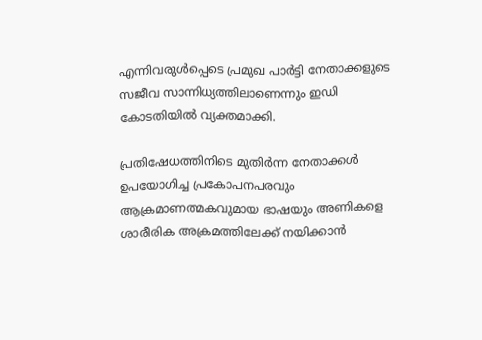എന്നിവരുള്‍പ്പെടെ പ്രമുഖ പാര്‍ട്ടി നേതാക്കളുടെ സജീവ സാന്നിധ്യത്തിലാണെന്നും ഇഡി കോടതിയില്‍ വ്യക്തമാക്കി.

പ്രതിഷേധത്തിനിടെ മുതിര്‍ന്ന നേതാക്കള്‍ ഉപയോഗിച്ച പ്രകോപനപരവും ആക്രമാണത്മകവുമായ ഭാഷയും അണികളെ ശാരീരിക അക്രമത്തിലേക്ക് നയിക്കാന്‍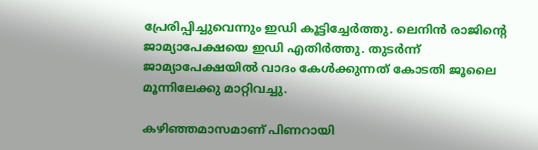പ്രേരിപ്പിച്ചുവെന്നും ഇഡി കൂട്ടിച്ചേര്‍ത്തു. ലെനിന്‍ രാജിന്റെ ജാമ്യാപേക്ഷയെ ഇഡി എതിര്‍ത്തു. തുടര്‍ന്ന് ജാമ്യാപേക്ഷയില്‍ വാദം കേള്‍ക്കുന്നത് കോടതി ജൂലൈ മൂന്നിലേക്കു മാറ്റിവച്ചു.

കഴിഞ്ഞമാസമാണ് പിണറായി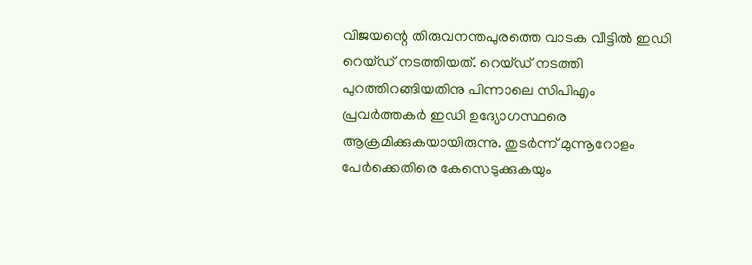വിജയന്റെ തിരുവനന്തപുരത്തെ വാടക വീട്ടില്‍ ഇഡി റെയ്ഡ് നടത്തിയത്. റെയ്ഡ് നടത്തി പുറത്തിറങ്ങിയതിനു പിന്നാലെ സിപിഎം പ്രവര്‍ത്തകര്‍ ഇഡി ഉദ്യോഗസ്ഥരെ ആക്രമിക്കുകയായിരുന്നു. തുടര്‍ന്ന് മുന്നൂറോളം പേര്‍ക്കെതിരെ കേസെടുക്കുകയും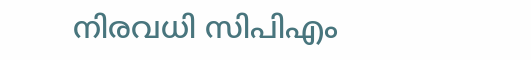നിരവധി സിപിഎം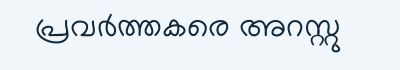പ്രവര്‍ത്തകരെ അറസ്റ്റു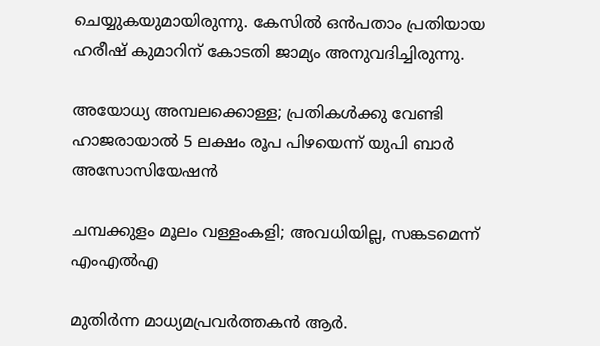ചെയ്യുകയുമായിരുന്നു. കേസില്‍ ഒന്‍പതാം പ്രതിയായ ഹരീഷ് കുമാറിന് കോടതി ജാമ്യം അനുവദിച്ചിരുന്നു.

അയോധ്യ അമ്പലക്കൊള്ള; പ്രതികള്‍ക്കു വേണ്ടി ഹാജരായാല്‍ 5 ലക്ഷം രൂപ പിഴയെന്ന് യുപി ബാര്‍ അസോസിയേഷന്‍

ചമ്പക്കുളം മൂലം വള്ളംകളി; അവധിയില്ല, സങ്കടമെന്ന് എംഎൽഎ

മുതിർന്ന മാധ്യമപ്രവർത്തകൻ ആർ.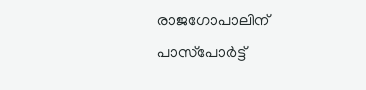രാജഗോപാലിന് പാസ്‌പോർട്ട്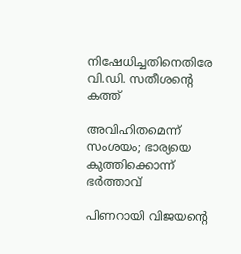നിഷേധിച്ചതിനെതിരേ വി.ഡി. സതീശന്‍റെ കത്ത്

അവിഹിതമെന്ന് സംശയം; ഭാര്യയെ കുത്തിക്കൊന്ന് ഭര്‍ത്താവ്

പിണറായി വിജയന്റെ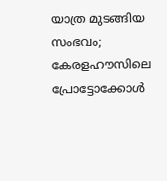യാത്ര മുടങ്ങിയ സംഭവം; കേരളഹൗസിലെ പ്രോട്ടോക്കോള്‍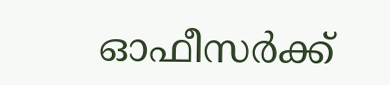ഓഫീസര്‍ക്ക്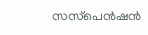സസ്‌പെന്‍ഷന്‍